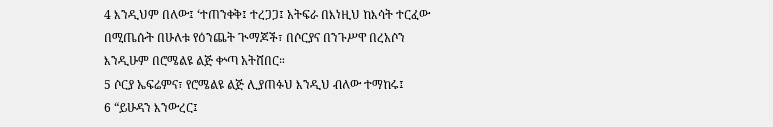4 እንዲህም በለው፤ ‘ተጠንቀቅ፤ ተረጋጋ፤ አትፍራ በእነዚህ ከእሳት ተርፈው በሚጤሱት በሁለቱ የዕንጨት ጒማጆች፣ በሶርያና በንጉሥዋ በረአሶን እንዲሁም በሮሜልዩ ልጅ ቍጣ አትሸበር።
5 ሶርያ ኤፍሬምና፣ የሮሜልዩ ልጅ ሊያጠፉህ እንዲህ ብለው ተማከሩ፤
6 “ይሁዳን እንውረር፤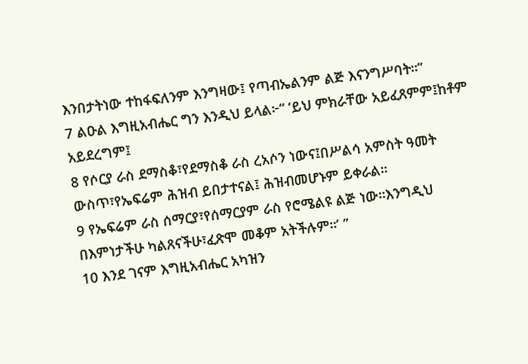እንበታትነው ተከፋፍለንም እንግዛው፤ የጣብኤልንም ልጅ እናንግሥባት።”
7 ልዑል እግዚአብሔር ግን እንዲህ ይላል፦“ ‘ይህ ምክራቸው አይፈጸምም፤ከቶም አይደረግም፤
8 የሶርያ ራስ ደማስቆ፣የደማስቆ ራስ ረአሶን ነውና፤በሥልሳ አምስት ዓመት ውስጥ፣የኤፍሬም ሕዝብ ይበታተናል፤ ሕዝብመሆኑም ይቀራል።
9 የኤፍሬም ራስ ሰማርያ፣የሰማርያም ራስ የሮሜልዩ ልጅ ነው።እንግዲህ በእምነታችሁ ካልጸናችሁ፣ፈጽሞ መቆም አትችሉም።’ ”
10 እንደ ገናም እግዚአብሔር አካዝን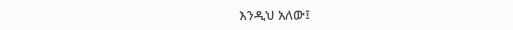እንዲህ አለው፤